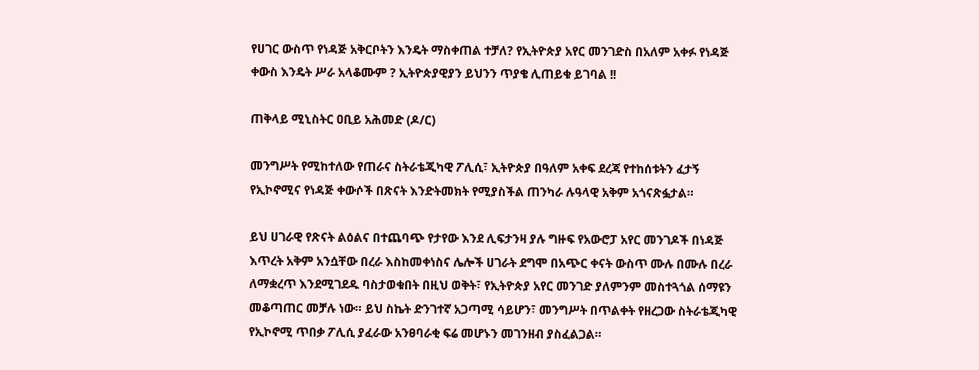የሀገር ውስጥ የነዳጅ አቅርቦትን እንዴት ማስቀጠል ተቻለ? የኢትዮጵያ አየር መንገድስ በአለም አቀፉ የነዳጅ ቀውስ እንዴት ሥራ አላቆሙም ? ኢትዮጵያዊያን ይህንን ጥያቄ ሊጠይቁ ይገባል !!

ጠቅላይ ሚኒስትር ዐቢይ አሕመድ (ዶ/ር)

መንግሥት የሚከተለው የጠራና ስትራቴጂካዊ ፖሊሲ፣ ኢትዮጵያ በዓለም አቀፍ ደረጃ የተከሰቱትን ፈታኝ የኢኮኖሚና የነዳጅ ቀውሶች በጽናት እንድትመክት የሚያስችል ጠንካራ ሉዓላዊ አቅም አጎናጽፏታል።

ይህ ሀገራዊ የጽናት ልዕልና በተጨባጭ የታየው እንደ ሊፍታንዛ ያሉ ግዙፍ የአውሮፓ አየር መንገዶች በነዳጅ እጥረት አቅም አንሷቸው በረራ እስከመቀነስና ሌሎች ሀገራት ደግሞ በአጭር ቀናት ውስጥ ሙሉ በሙሉ በረራ ለማቋረጥ እንደሚገደዱ ባስታወቁበት በዚህ ወቅት፣ የኢትዮጵያ አየር መንገድ ያለምንም መስተጓጎል ሰማዩን መቆጣጠር መቻሉ ነው። ይህ ስኬት ድንገተኛ አጋጣሚ ሳይሆን፣ መንግሥት በጥልቀት የዘረጋው ስትራቴጂካዊ የኢኮኖሚ ጥበቃ ፖሊሲ ያፈራው አንፀባራቂ ፍሬ መሆኑን መገንዘብ ያስፈልጋል።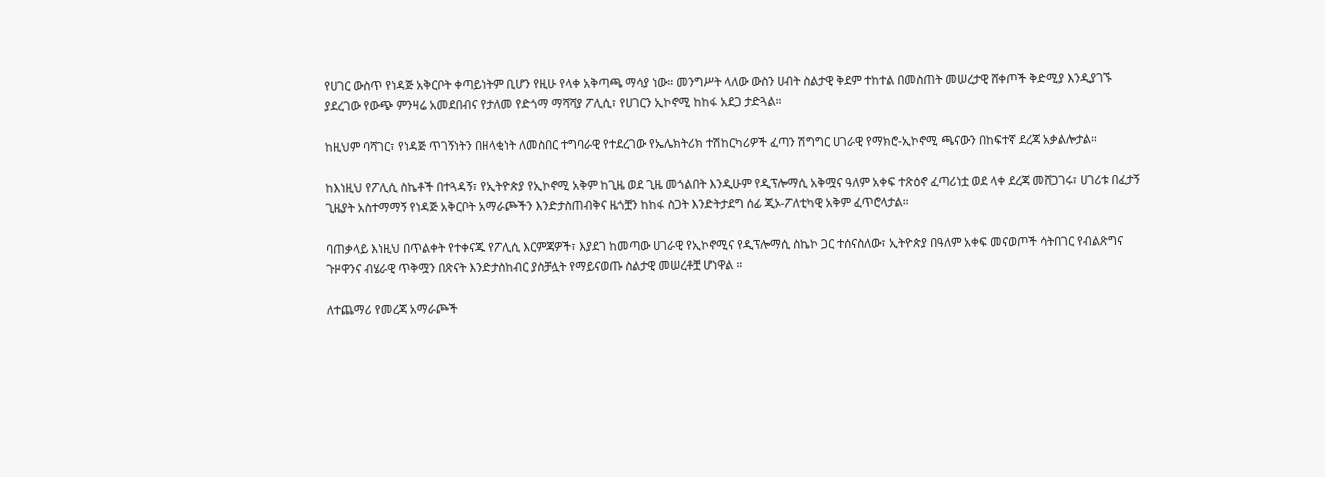የሀገር ውስጥ የነዳጅ አቅርቦት ቀጣይነትም ቢሆን የዚሁ የላቀ አቅጣጫ ማሳያ ነው። መንግሥት ላለው ውስን ሀብት ስልታዊ ቅደም ተከተል በመስጠት መሠረታዊ ሸቀጦች ቅድሚያ እንዲያገኙ ያደረገው የውጭ ምንዛሬ አመደበብና የታለመ የድጎማ ማሻሻያ ፖሊሲ፣ የሀገርን ኢኮኖሚ ከከፋ አደጋ ታድጓል።

ከዚህም ባሻገር፣ የነዳጅ ጥገኝነትን በዘላቂነት ለመስበር ተግባራዊ የተደረገው የኤሌክትሪክ ተሽከርካሪዎች ፈጣን ሽግግር ሀገራዊ የማክሮ-ኢኮኖሚ ጫናውን በከፍተኛ ደረጃ አቃልሎታል።

ከእነዚህ የፖሊሲ ስኬቶች በተጓዳኝ፣ የኢትዮጵያ የኢኮኖሚ አቅም ከጊዜ ወደ ጊዜ መጎልበት እንዲሁም የዲፕሎማሲ አቅሟና ዓለም አቀፍ ተጽዕኖ ፈጣሪነቷ ወደ ላቀ ደረጃ መሸጋገሩ፣ ሀገሪቱ በፈታኝ ጊዜያት አስተማማኝ የነዳጅ አቅርቦት አማራጮችን እንድታስጠብቅና ዜጎቿን ከከፋ ስጋት እንድትታደግ ሰፊ ጂኦ-ፖለቲካዊ አቅም ፈጥሮላታል።

ባጠቃላይ እነዚህ በጥልቀት የተቀናጁ የፖሊሲ እርምጃዎች፣ እያደገ ከመጣው ሀገራዊ የኢኮኖሚና የዲፕሎማሲ ስኬኮ ጋር ተሰናስለው፣ ኢትዮጵያ በዓለም አቀፍ መናወጦች ሳትበገር የብልጽግና ጉዞዋንና ብሄራዊ ጥቅሟን በጽናት እንድታስከብር ያስቻሏት የማይናወጡ ስልታዊ መሠረቶቿ ሆነዋል ።

ለተጨማሪ የመረጃ አማራጮች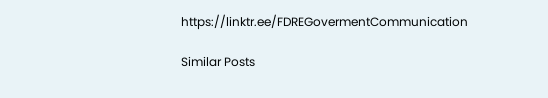https://linktr.ee/FDREGovermentCommunication

Similar Posts